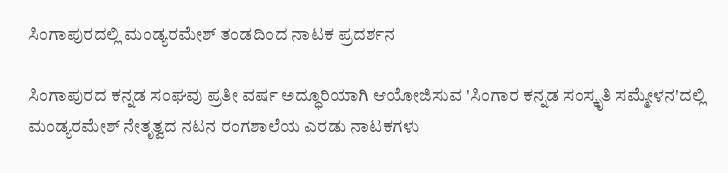ಸಿಂಗಾಪುರದಲ್ಲಿ ಮಂಡ್ಯರಮೇಶ್ ತಂಡದಿಂದ ನಾಟಕ ಪ್ರದರ್ಶನ

ಸಿಂಗಾಪುರದ ಕನ್ನಡ ಸಂಘವು ಪ್ರತೀ ವರ್ಷ ಅದ್ಧೂರಿಯಾಗಿ ಆಯೋಜಿಸುವ 'ಸಿಂಗಾರ ಕನ್ನಡ ಸಂಸ್ಕೃತಿ ಸಮ್ಮೇಳನ'ದಲ್ಲಿ ಮಂಡ್ಯರಮೇಶ್ ನೇತೃತ್ವದ ನಟನ ರಂಗಶಾಲೆಯ ಎರಡು ನಾಟಕಗಳು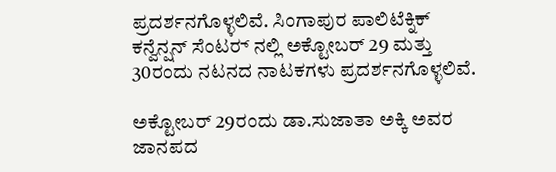ಪ್ರದರ್ಶನಗೊಳ್ಳಲಿವೆ. ಸಿಂಗಾಪುರ ಪಾಲಿಟೆಕ್ನಿಕ್ ಕನ್ವೆನ್ಷನ್ ಸೆಂಟರ್‍ ನಲ್ಲಿ ಅಕ್ಟೋಬರ್ 29 ಮತ್ತು 30ರಂದು ನಟನದ ನಾಟಕಗಳು ಪ್ರದರ್ಶನಗೊಳ್ಳಲಿವೆ.

ಅಕ್ಟೋಬರ್ 29ರಂದು ಡಾ.ಸುಜಾತಾ ಅಕ್ಕಿ ಅವರ ಜಾನಪದ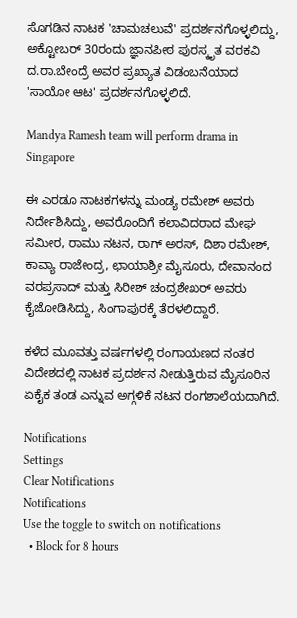ಸೊಗಡಿನ ನಾಟಕ 'ಚಾಮಚಲುವೆ' ಪ್ರದರ್ಶನಗೊಳ್ಳಲಿದ್ದು, ಅಕ್ಟೋಬರ್ 30ರಂದು ಜ್ಞಾನಪೀಠ ಪುರಸ್ಕೃತ ವರಕವಿ ದ.ರಾ.ಬೇಂದ್ರೆ ಅವರ ಪ್ರಖ್ಯಾತ ವಿಡಂಬನೆಯಾದ 'ಸಾಯೋ ಆಟ' ಪ್ರದರ್ಶನಗೊಳ್ಳಲಿದೆ.

Mandya Ramesh team will perform drama in Singapore

ಈ ಎರಡೂ ನಾಟಕಗಳನ್ನು ಮಂಡ್ಯ ರಮೇಶ್ ಅವರು ನಿರ್ದೇಶಿಸಿದ್ದು, ಅವರೊಂದಿಗೆ ಕಲಾವಿದರಾದ ಮೇಘ ಸಮೀರ, ರಾಮು ನಟನ, ರಾಗ್‍ ಅರಸ್, ದಿಶಾ ರಮೇಶ್, ಕಾವ್ಯಾ ರಾಜೇಂದ್ರ, ಛಾಯಾಶ್ರೀ ಮೈಸೂರು, ದೇವಾನಂದ ವರಪ್ರಸಾದ್ ಮತ್ತು ಸಿರೀಶ್ ಚಂದ್ರಶೇಖರ್ ಅವರು ಕೈಜೋಡಿಸಿದ್ದು, ಸಿಂಗಾಪುರಕ್ಕೆ ತೆರಳಲಿದ್ದಾರೆ.

ಕಳೆದ ಮೂವತ್ತು ವರ್ಷಗಳಲ್ಲಿ ರಂಗಾಯಣದ ನಂತರ ವಿದೇಶದಲ್ಲಿ ನಾಟಕ ಪ್ರದರ್ಶನ ನೀಡುತ್ತಿರುವ ಮೈಸೂರಿನ ಏಕೈಕ ತಂಡ ಎನ್ನುವ ಅಗ್ಗಳಿಕೆ ನಟನ ರಂಗಶಾಲೆಯದಾಗಿದೆ.

Notifications
Settings
Clear Notifications
Notifications
Use the toggle to switch on notifications
  • Block for 8 hours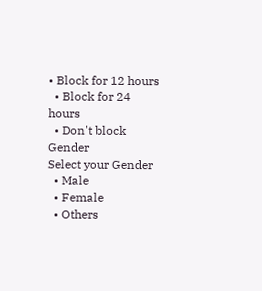• Block for 12 hours
  • Block for 24 hours
  • Don't block
Gender
Select your Gender
  • Male
  • Female
  • Others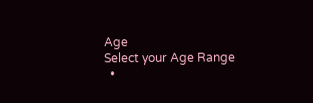Age
Select your Age Range
  •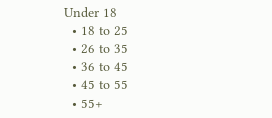Under 18
  • 18 to 25
  • 26 to 35
  • 36 to 45
  • 45 to 55
  • 55+